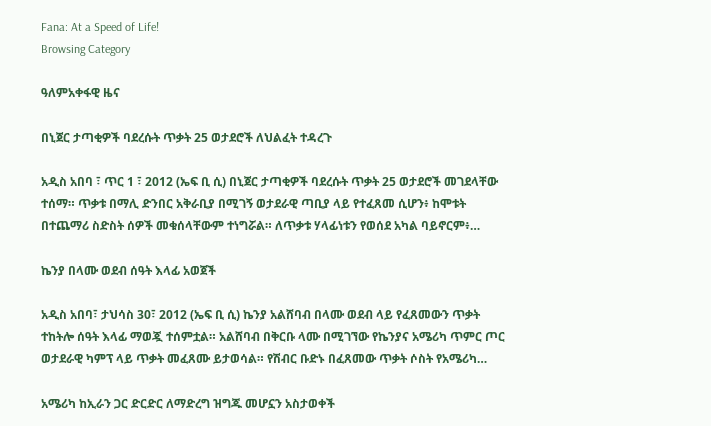Fana: At a Speed of Life!
Browsing Category

ዓለምአቀፋዊ ዜና

በኒጀር ታጣቂዎች ባደረሱት ጥቃት 25 ወታደሮች ለህልፈት ተዳረጉ

አዲስ አበባ ፣ ጥር 1 ፣ 2012 (ኤፍ ቢ ሲ) በኒጀር ታጣቂዎች ባደረሱት ጥቃት 25 ወታደሮች መገደላቸው ተሰማ። ጥቃቱ በማሊ ድንበር አቅራቢያ በሚገኝ ወታደራዊ ጣቢያ ላይ የተፈጸመ ሲሆን፥ ከሞቱት በተጨማሪ ስድስት ሰዎች መቁሰላቸውም ተነግሯል። ለጥቃቱ ሃላፊነቱን የወሰደ አካል ባይኖርም፥…

ኬንያ በላሙ ወደብ ሰዓት እላፊ አወጀች

አዲስ አበባ፣ ታህሳስ 30፣ 2012 (ኤፍ ቢ ሲ) ኬንያ አልሸባብ በላሙ ወደብ ላይ የፈጸመውን ጥቃት ተከትሎ ሰዓት እላፊ ማወጇ ተሰምቷል። አልሸባብ በቅርቡ ላሙ በሚገኘው የኬንያና አሜሪካ ጥምር ጦር ወታደራዊ ካምፕ ላይ ጥቃት መፈጸሙ ይታወሳል። የሽብር ቡድኑ በፈጸመው ጥቃት ሶስት የአሜሪካ…

አሜሪካ ከኢራን ጋር ድርድር ለማድረግ ዝግጁ መሆኗን አስታወቀች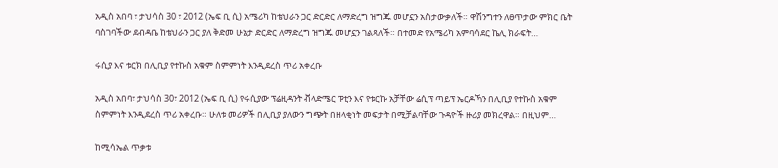አዲስ አበባ ፣ ታህሳስ 30 ፣ 2012 (ኤፍ ቢ ሲ) አሜሪካ ከቴህራን ጋር ድርድር ለማድረግ ዝግጁ መሆኗን አስታውቃለች። ዋሽንግተን ለፀጥታው ምክር ቤት ባስገባችው ደብዳቤ ከቴህራን ጋር ያለ ቅድመ ሁኔታ ድርድር ለማድረግ ዝግጁ መሆኗን ገልጻለች። በተመድ የአሜሪካ አምባሳደር ኬሊ ክራፍት…

ሩሲያ እና ቱርክ በሊቢያ የተኩስ አቁም ስምምነት እንዲደረስ ጥሪ አቀረቡ

አዲስ አበባ፣ ታህሳስ 30፣ 2012 (ኤፍ ቢ ሲ) የሩሲያው ፕሬዚዳንት ቭላድሜር ፑቲን እና የቱርኩ አቻቸው ሬሲፕ ጣይፕ ኤርዶኻን በሊቢያ የተኩስ አቁም ስምምነት እንዲደረስ ጥሪ አቀረቡ። ሁለቱ መሪዎች በሊቢያ ያለውን ግጭት በዘላቂነት መፍታት በሚቻልባቸው ጉዳዮች ዙሪያ መክረዋል። በዚህም…

ከሚሳኤል ጥቃቱ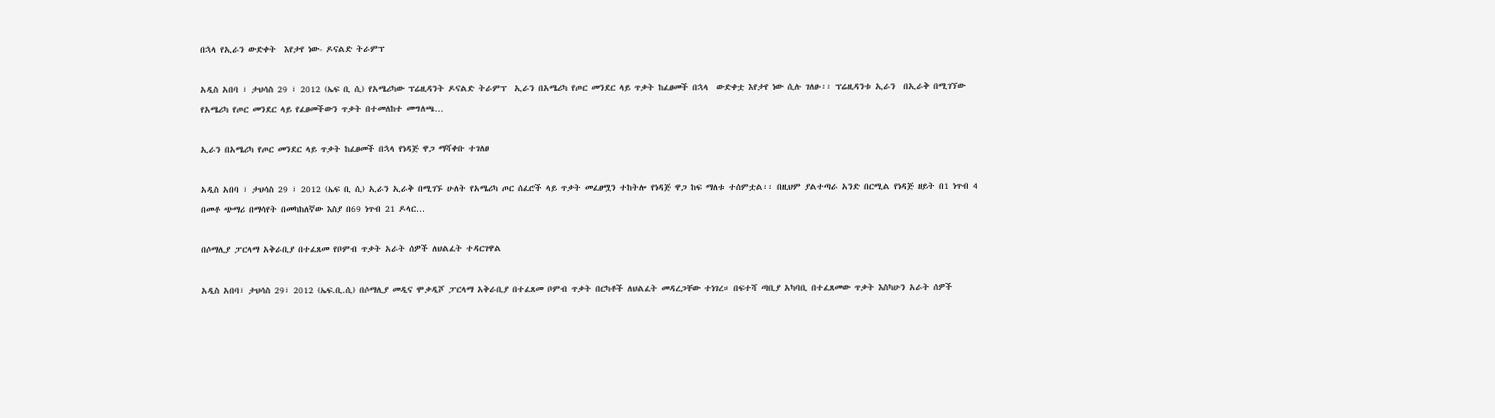በኋላ የኢራን ውድቀት  እየታየ ነው- ዶናልድ ትራምፕ

አዲስ አበባ ፣ ታህሳስ 29 ፣ 2012 (ኤፍ ቢ ሲ) የአሜሪካው ፕሬዚዳንት ዶናልድ ትራምፕ  ኢራን በአሜሪካ የጦር መንደር ላይ ጥቃት ከፈፀመች በኋላ  ውድቀቷ እየታየ ነው ሲሉ ገለፁ፡፡ ፕሬዚዳንቱ ኢራን  በኢራቅ በሚገኘው የአሜሪካ የጦር መንደር ላይ የፈፀመችውን ጥቃት በተመለከተ መግለጫ…

ኢራን በአሜሪካ የጦር መንደር ላይ ጥቃት ከፈፀመች በኋላ የነዳጅ ዋጋ ማሻቀቡ ተገለፀ

አዲስ አበባ ፣ ታህሳስ 29 ፣ 2012 (ኤፍ ቢ ሲ) ኢራን ኢራቅ በሚገኙ ሁለት የአሜሪካ ጦር ሰፈሮች ላይ ጥቃት መፈፀሟን ተከትሎ የነዳጅ ዋጋ ከፍ ማለቱ ተሰምቷል፡፡ በዚህም ያልተጣራ አንድ በርሚል የነዳጅ ዘይት በ1 ነጥብ 4 በመቶ ጭማሪ በማሳየት በመካከለኛው እስያ በ69 ነጥብ 21 ዶላር…

በሶማሊያ ፓርላማ አቅራቢያ በተፈጸመ የቦምብ ጥቃት አራት ሰዎች ለህልፈት ተዳርገዋል

አዲስ አበባ፣ ታህሳስ 29፣ 2012 (ኤፍ.ቢ.ሲ) በሶማሊያ መዲና ሞቃዲሾ ፓርላማ አቅራቢያ በተፈጸመ ቦምብ ጥቃት በርካቶች ለህልፈት መዳረጋቸው ተነገረ። በፍተሻ ጣቢያ አካባቢ በተፈጸመው ጥቃት እስካሁን አራት ሰዎች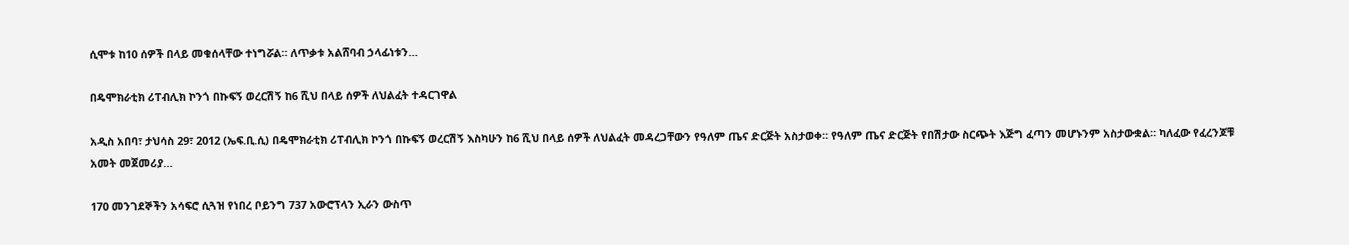ሲሞቱ ከ10 ሰዎች በላይ መቁሰላቸው ተነግሯል። ለጥቃቱ አልሸባብ ኃላፊነቱን…

በዴሞክራቲክ ሪፐብሊክ ኮንጎ በኩፍኝ ወረርሽኝ ከ6 ሺህ በላይ ሰዎች ለህልፈት ተዳርገዋል

አዲስ አበባ፣ ታህሳስ 29፣ 2012 (ኤፍ.ቢ.ሲ) በዴሞክራቲክ ሪፐብሊክ ኮንጎ በኩፍኝ ወረርሽኝ እስካሁን ከ6 ሺህ በላይ ሰዎች ለህልፈት መዳረጋቸውን የዓለም ጤና ድርጅት አስታወቀ። የዓለም ጤና ድርጅት የበሽታው ስርጭት እጅግ ፈጣን መሆኑንም አስታውቋል። ካለፈው የፈረንጆቹ አመት መጀመሪያ…

170 መንገደኞችን አሳፍሮ ሲጓዝ የነበረ ቦይንግ 737 አውሮፕላን ኢራን ውስጥ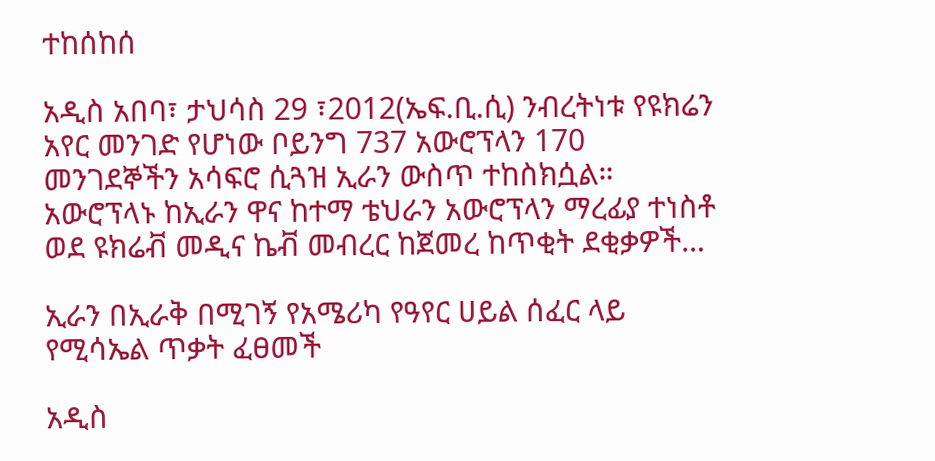ተከሰከሰ

አዲስ አበባ፣ ታህሳስ 29 ፣2012(ኤፍ.ቢ.ሲ) ንብረትነቱ የዩክሬን አየር መንገድ የሆነው ቦይንግ 737 አውሮፕላን 170 መንገደኞችን አሳፍሮ ሲጓዝ ኢራን ውስጥ ተከስክሷል። አውሮፕላኑ ከኢራን ዋና ከተማ ቴህራን አውሮፕላን ማረፊያ ተነስቶ ወደ ዩክሬቭ መዲና ኬቭ መብረር ከጀመረ ከጥቂት ደቂቃዎች…

ኢራን በኢራቅ በሚገኝ የአሜሪካ የዓየር ሀይል ሰፈር ላይ የሚሳኤል ጥቃት ፈፀመች

አዲስ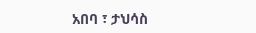አበባ ፣ ታህሳስ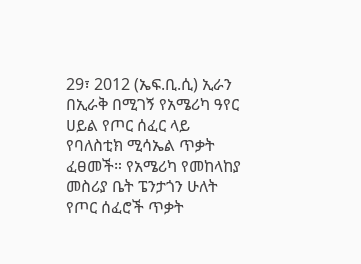29፣ 2012 (ኤፍ.ቢ.ሲ) ኢራን በኢራቅ በሚገኝ የአሜሪካ ዓየር ሀይል የጦር ሰፈር ላይ የባለስቲክ ሚሳኤል ጥቃት ፈፀመች። የአሜሪካ የመከላከያ መስሪያ ቤት ፔንታጎን ሁለት የጦር ሰፈሮች ጥቃት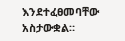እንደተፈፀመባቸው አስታውቋል።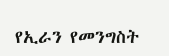የኢራን የመንግስት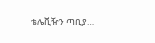ቴሌቪዥን ጣቢያ…